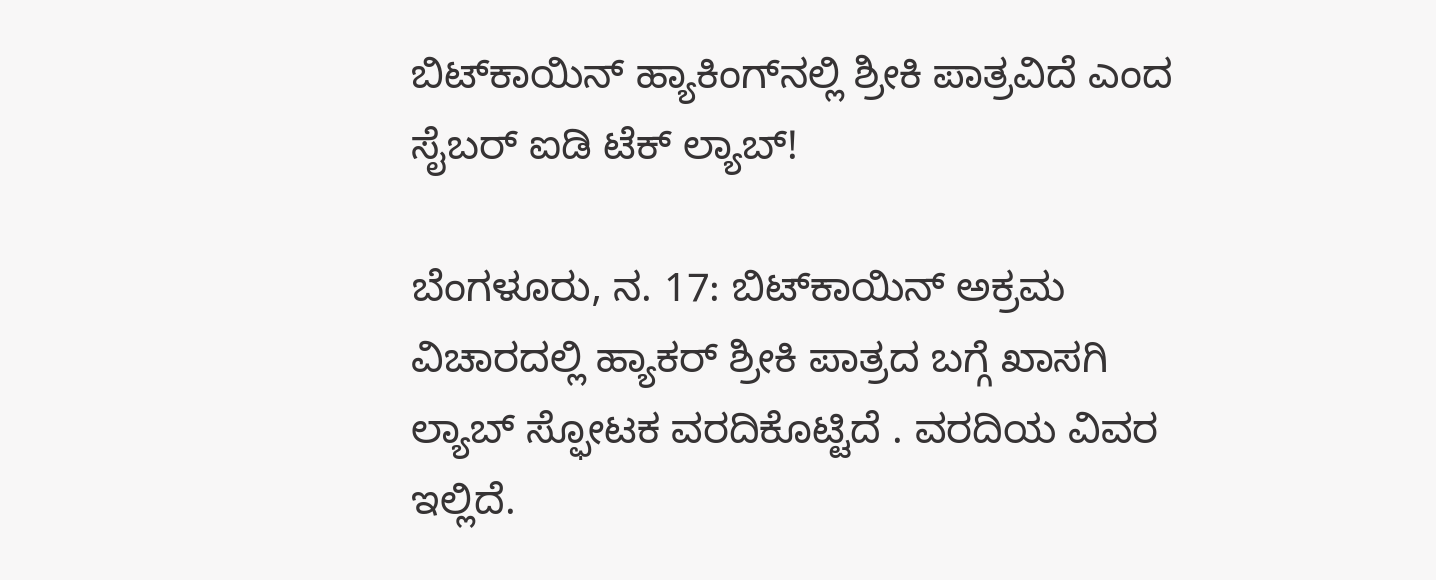ಬಿಟ್‌ಕಾಯಿನ್ ಹ್ಯಾಕಿಂಗ್‌ನಲ್ಲಿ ಶ್ರೀಕಿ ಪಾತ್ರವಿದೆ ಎಂದ ಸೈಬರ್ ಐಡಿ ಟೆಕ್ ಲ್ಯಾಬ್!

ಬೆಂಗಳೂರು, ನ. 17: ಬಿಟ್‌ಕಾಯಿನ್ ಅಕ್ರಮ ವಿಚಾರದಲ್ಲಿ ಹ್ಯಾಕರ್ ಶ್ರೀಕಿ ಪಾತ್ರದ ಬಗ್ಗೆ ಖಾಸಗಿ ಲ್ಯಾಬ್ ಸ್ಫೋಟಕ ವರದಿಕೊಟ್ಟಿದೆ . ವರದಿಯ ವಿವರ ಇಲ್ಲಿದೆ.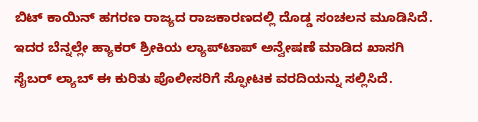ಬಿಟ್ ಕಾಯಿನ್ ಹಗರಣ ರಾಜ್ಯದ ರಾಜಕಾರಣದಲ್ಲಿ ದೊಡ್ಡ ಸಂಚಲನ ಮೂಡಿಸಿದೆ. ಇದರ ಬೆನ್ನಲ್ಲೇ ಹ್ಯಾಕರ್ ಶ್ರೀಕಿಯ ಲ್ಯಾಪ್‌ಟಾಪ್ ಅನ್ವೇಷಣೆ ಮಾಡಿದ ಖಾಸಗಿ ಸೈಬರ್ ಲ್ಯಾಬ್ ಈ ಕುರಿತು ಪೊಲೀಸರಿಗೆ ಸ್ಫೋಟಕ ವರದಿಯನ್ನು ಸಲ್ಲಿಸಿದೆ.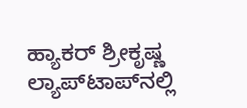ಹ್ಯಾಕರ್ ಶ್ರೀಕೃಷ್ಣ ಲ್ಯಾಪ್‌ಟಾಪ್‌ನಲ್ಲಿ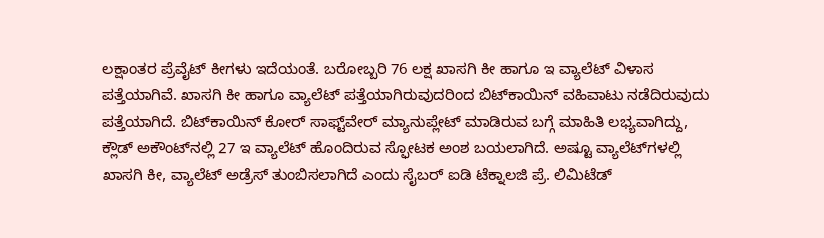ಲಕ್ಷಾಂತರ ಪ್ರೆವೈಟ್ ಕೀಗಳು ಇದೆಯಂತೆ. ಬರೋಬ್ಬರಿ 76 ಲಕ್ಷ ಖಾಸಗಿ ಕೀ ಹಾಗೂ ಇ ವ್ಯಾಲೆಟ್ ವಿಳಾಸ ಪತ್ತೆಯಾಗಿವೆ. ಖಾಸಗಿ ಕೀ ಹಾಗೂ ವ್ಯಾಲೆಟ್ ಪತ್ತೆಯಾಗಿರುವುದರಿಂದ ಬಿಟ್‌ಕಾಯಿನ್ ವಹಿವಾಟು ನಡೆದಿರುವುದು ಪತ್ತೆಯಾಗಿದೆ. ಬಿಟ್‌ಕಾಯಿನ್ ಕೋರ್ ಸಾಫ್ಟ್‌ವೇರ್ ಮ್ಯಾನುಪ್ಲೇಟ್ ಮಾಡಿರುವ ಬಗ್ಗೆ ಮಾಹಿತಿ ಲಭ್ಯವಾಗಿದ್ದು, ಕ್ಲೌಡ್ ಅಕೌಂಟ್‌ನಲ್ಲಿ 27 ಇ ವ್ಯಾಲೆಟ್ ಹೊಂದಿರುವ ಸ್ಫೋಟಕ ಅಂಶ ಬಯಲಾಗಿದೆ. ಅಷ್ಟೂ ವ್ಯಾಲೆಟ್‌ಗಳಲ್ಲಿ ಖಾಸಗಿ ಕೀ, ವ್ಯಾಲೆಟ್ ಅಡ್ರೆಸ್ ತುಂಬಿಸಲಾಗಿದೆ ಎಂದು ಸೈಬರ್ ಐಡಿ ಟೆಕ್ನಾಲಜಿ ಪ್ರೆ. ಲಿಮಿಟೆಡ್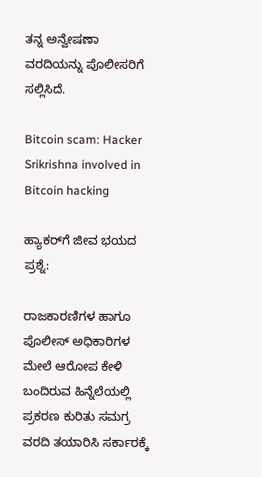ತನ್ನ ಅನ್ವೇಷಣಾ ವರದಿಯನ್ನು ಪೊಲೀಸರಿಗೆ ಸಲ್ಲಿಸಿದೆ.

Bitcoin scam: Hacker Srikrishna involved in Bitcoin hacking

ಹ್ಯಾಕರ್‌ಗೆ ಜೀವ ಭಯದ ಪ್ರಶ್ನೆ:

ರಾಜಕಾರಣಿಗಳ ಹಾಗೂ ಪೊಲೀಸ್ ಅಧಿಕಾರಿಗಳ ಮೇಲೆ ಆರೋಪ ಕೇಳಿ ಬಂದಿರುವ ಹಿನ್ನೆಲೆಯಲ್ಲಿ ಪ್ರಕರಣ ಕುರಿತು ಸಮಗ್ರ ವರದಿ ತಯಾರಿಸಿ ಸರ್ಕಾರಕ್ಕೆ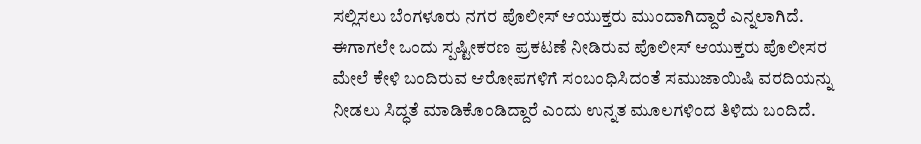ಸಲ್ಲಿಸಲು ಬೆಂಗಳೂರು ನಗರ ಪೊಲೀಸ್ ಆಯುಕ್ತರು ಮುಂದಾಗಿದ್ದಾರೆ ಎನ್ನಲಾಗಿದೆ. ಈಗಾಗಲೇ ಒಂದು ಸ್ಪಷ್ಟೀಕರಣ ಪ್ರಕಟಣೆ ನೀಡಿರುವ ಪೊಲೀಸ್ ಆಯುಕ್ತರು ಪೊಲೀಸರ ಮೇಲೆ ಕೇಳಿ ಬಂದಿರುವ ಆರೋಪಗಳಿಗೆ ಸಂಬಂಧಿಸಿದಂತೆ ಸಮುಜಾಯಿಷಿ ವರದಿಯನ್ನು ನೀಡಲು ಸಿದ್ಧತೆ ಮಾಡಿಕೊಂಡಿದ್ದಾರೆ ಎಂದು ಉನ್ನತ ಮೂಲಗಳಿಂದ ತಿಳಿದು ಬಂದಿದೆ.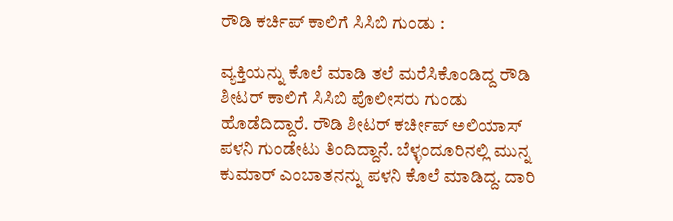ರೌಡಿ ಕರ್ಚಿಪ್ ಕಾಲಿಗೆ ಸಿಸಿಬಿ ಗುಂಡು :

ವ್ಯಕ್ತಿಯನ್ನು ಕೊಲೆ ಮಾಡಿ ತಲೆ ಮರೆಸಿಕೊಂಡಿದ್ದ ರೌಡಿ ಶೀಟರ್ ಕಾಲಿಗೆ ಸಿಸಿಬಿ ಪೊಲೀಸರು ಗುಂಡು ಹೊಡೆದಿದ್ದಾರೆ. ರೌಡಿ ಶೀಟರ್ ಕರ್ಚೀಪ್ ಅಲಿಯಾಸ್ ಪಳನಿ ಗುಂಡೇಟು ತಿಂದಿದ್ದಾನೆ. ಬೆಳ್ಳಂದೂರಿನಲ್ಲಿ ಮುನ್ನ ಕುಮಾರ್ ಎಂಬಾತನನ್ನು ಪಳನಿ ಕೊಲೆ ಮಾಡಿದ್ದ. ದಾರಿ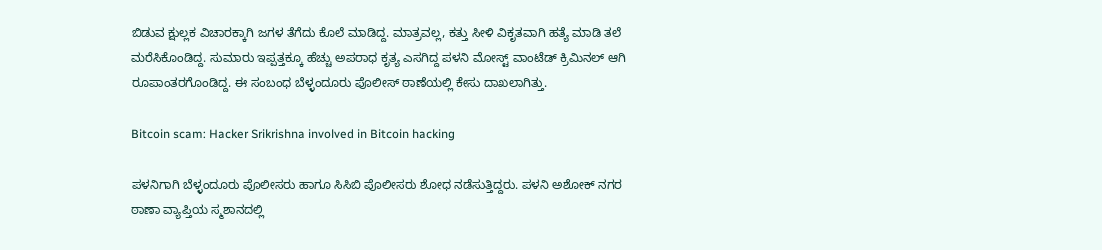ಬಿಡುವ ಕ್ಷುಲ್ಲಕ ವಿಚಾರಕ್ಕಾಗಿ ಜಗಳ ತೆಗೆದು ಕೊಲೆ ಮಾಡಿದ್ದ. ಮಾತ್ರವಲ್ಲ, ಕತ್ತು ಸೀಳಿ ವಿಕೃತವಾಗಿ ಹತ್ಯೆ ಮಾಡಿ ತಲೆ ಮರೆಸಿಕೊಂಡಿದ್ದ. ಸುಮಾರು ಇಪ್ಪತ್ತಕ್ಕೂ ಹೆಚ್ಚು ಅಪರಾಧ ಕೃತ್ಯ ಎಸಗಿದ್ದ ಪಳನಿ ಮೋಸ್ಟ್ ವಾಂಟೆಡ್ ಕ್ರಿಮಿನಲ್ ಆಗಿ ರೂಪಾಂತರಗೊಂಡಿದ್ದ. ಈ ಸಂಬಂಧ ಬೆಳ್ಳಂದೂರು ಪೊಲೀಸ್ ಠಾಣೆಯಲ್ಲಿ ಕೇಸು ದಾಖಲಾಗಿತ್ತು.

Bitcoin scam: Hacker Srikrishna involved in Bitcoin hacking

ಪಳನಿಗಾಗಿ ಬೆಳ್ಳಂದೂರು ಪೊಲೀಸರು ಹಾಗೂ ಸಿಸಿಬಿ ಪೊಲೀಸರು ಶೋಧ ನಡೆಸುತ್ತಿದ್ದರು. ಪಳನಿ ಅಶೋಕ್ ನಗರ ಠಾಣಾ ವ್ಯಾಪ್ತಿಯ ಸ್ಮಶಾನದಲ್ಲಿ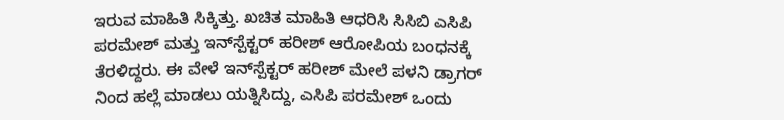ಇರುವ ಮಾಹಿತಿ ಸಿಕ್ಕಿತ್ತು. ಖಚಿತ ಮಾಹಿತಿ ಆಧರಿಸಿ ಸಿಸಿಬಿ ಎಸಿಪಿ ಪರಮೇಶ್ ಮತ್ತು ಇನ್‌ಸ್ಪೆಕ್ಟರ್ ಹರೀಶ್ ಆರೋಪಿಯ ಬಂಧನಕ್ಕೆ ತೆರಳಿದ್ದರು. ಈ ವೇಳೆ ಇನ್‌ಸ್ಪೆಕ್ಟರ್ ಹರೀಶ್ ಮೇಲೆ ಪಳನಿ ಡ್ರಾಗರ್ ನಿಂದ ಹಲ್ಲೆ ಮಾಡಲು ಯತ್ನಿಸಿದ್ದು, ಎಸಿಪಿ ಪರಮೇಶ್ ಒಂದು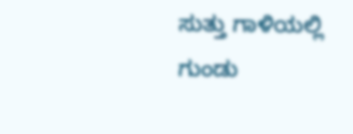ಸುತ್ತು ಗಾಳಿಯಲ್ಲಿ ಗುಂಡು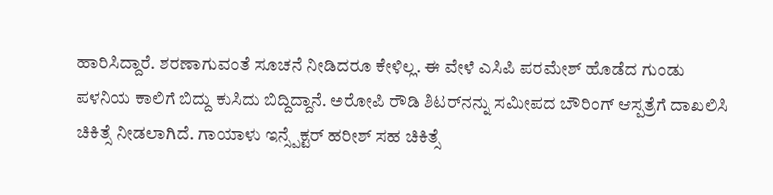ಹಾರಿಸಿದ್ದಾರೆ. ಶರಣಾಗುವಂತೆ ಸೂಚನೆ ನೀಡಿದರೂ ಕೇಳಿಲ್ಲ. ಈ ವೇಳೆ ಎಸಿಪಿ ಪರಮೇಶ್ ಹೊಡೆದ ಗುಂಡು ಪಳನಿಯ ಕಾಲಿಗೆ ಬಿದ್ದು ಕುಸಿದು ಬಿದ್ದಿದ್ದಾನೆ. ಅರೋಪಿ ರೌಡಿ ಶಿಟರ್‌ನನ್ನು ಸಮೀಪದ ಬೌರಿಂಗ್ ಆಸ್ಪತ್ರೆಗೆ ದಾಖಲಿಸಿ ಚಿಕಿತ್ಸೆ ನೀಡಲಾಗಿದೆ. ಗಾಯಾಳು ಇನ್ಸ್ಪೆಕ್ಟರ್ ಹರೀಶ್ ಸಹ ಚಿಕಿತ್ಸೆ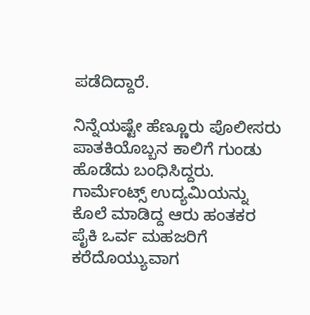ಪಡೆದಿದ್ದಾರೆ.

ನಿನ್ನೆಯಷ್ಟೇ ಹೆಣ್ಣೂರು ಪೊಲೀಸರು ಪಾತಕಿಯೊಬ್ಬನ ಕಾಲಿಗೆ ಗುಂಡು ಹೊಡೆದು ಬಂಧಿಸಿದ್ದರು. ಗಾರ್ಮೆಂಟ್ಸ್ ಉದ್ಯಮಿಯನ್ನು ಕೊಲೆ ಮಾಡಿದ್ದ ಆರು ಹಂತಕರ ಪೈಕಿ ಒರ್ವ ಮಹಜರಿಗೆ ಕರೆದೊಯ್ಯುವಾಗ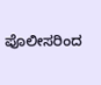ಪೊಲೀಸರಿಂದ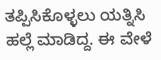ತಪ್ಪಿಸಿಕೊಳ್ಳಲು ಯತ್ನಿಸಿ ಹಲ್ಲೆ ಮಾಡಿದ್ದ. ಈ ವೇಳೆ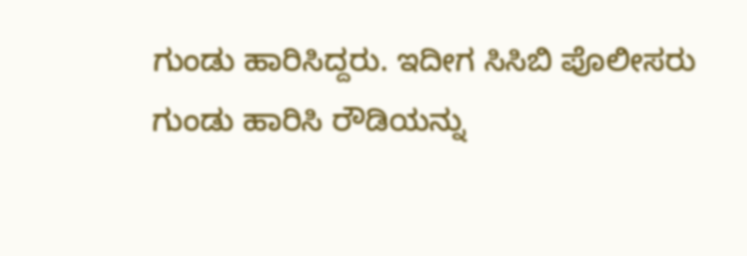ಗುಂಡು ಹಾರಿಸಿದ್ದರು. ಇದೀಗ ಸಿಸಿಬಿ ಪೊಲೀಸರು ಗುಂಡು ಹಾರಿಸಿ ರೌಡಿಯನ್ನು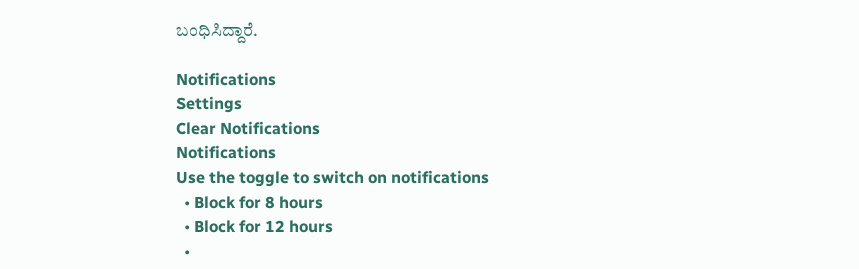ಬಂಧಿಸಿದ್ದಾರೆ.

Notifications
Settings
Clear Notifications
Notifications
Use the toggle to switch on notifications
  • Block for 8 hours
  • Block for 12 hours
  •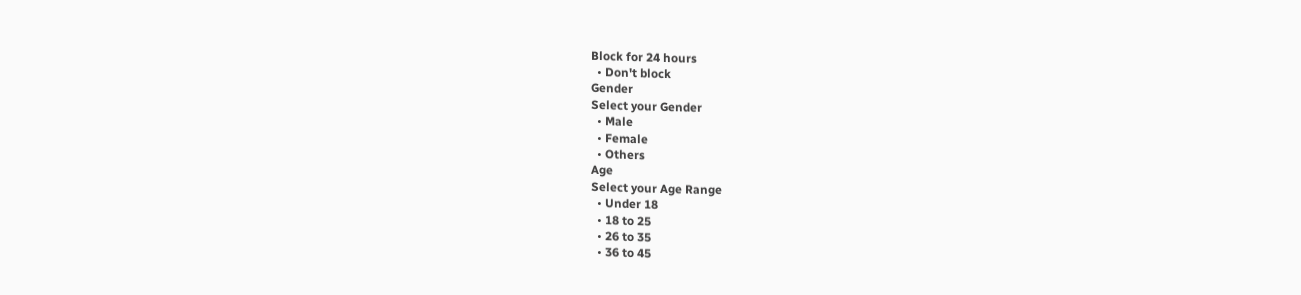Block for 24 hours
  • Don't block
Gender
Select your Gender
  • Male
  • Female
  • Others
Age
Select your Age Range
  • Under 18
  • 18 to 25
  • 26 to 35
  • 36 to 45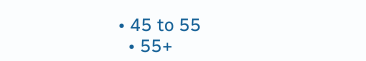• 45 to 55
  • 55+